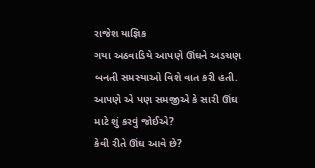રાજેશ યાજ્ઞિક
ગયા અઠવાડિયે આપણે ઊંઘને અડચણ બનતી સમસ્યાઓ વિશે વાત કરી હતી. આપણે એ પણ સમજીએ કે સારી ઊંઘ માટે શું કરવું જોઈએ?
કેવી રીતે ઊંઘ આવે છે?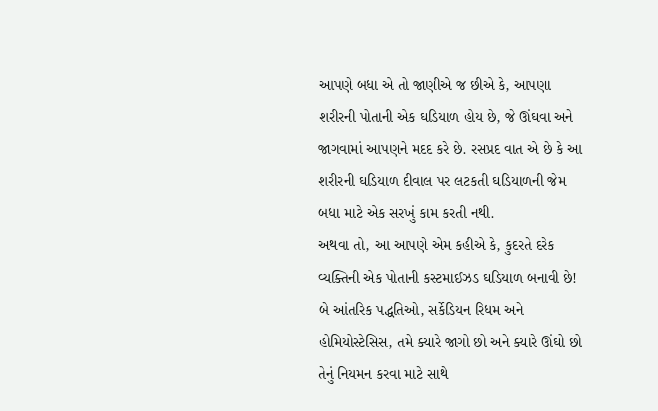આપણે બધા એ તો જાણીએ જ છીએ કે, આપણા શરીરની પોતાની એક ઘડિયાળ હોય છે, જે ઊંઘવા અને જાગવામાં આપણને મદદ કરે છે. રસપ્રદ વાત એ છે કે આ શરીરની ઘડિયાળ દીવાલ પર લટકતી ઘડિયાળની જેમ બધા માટે એક સરખું કામ કરતી નથી.
અથવા તો, આ આપણે એમ કહીએ કે, કુદરતે દરેક વ્યક્તિની એક પોતાની કસ્ટમાઈઝડ ઘડિયાળ બનાવી છે! બે આંતરિક પદ્ધતિઓ, સર્કેડિયન રિધમ અને હોમિયોસ્ટેસિસ, તમે ક્યારે જાગો છો અને ક્યારે ઊંઘો છો તેનું નિયમન કરવા માટે સાથે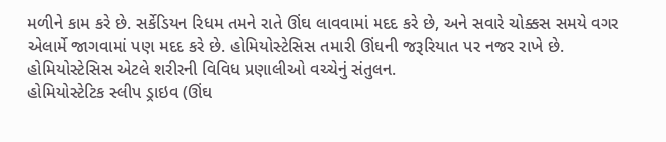મળીને કામ કરે છે. સર્કેડિયન રિધમ તમને રાતે ઊંઘ લાવવામાં મદદ કરે છે, અને સવારે ચોક્કસ સમયે વગર એલાર્મે જાગવામાં પણ મદદ કરે છે. હોમિયોસ્ટેસિસ તમારી ઊંઘની જરૂરિયાત પર નજર રાખે છે. હોમિયોસ્ટેસિસ એટલે શરીરની વિવિધ પ્રણાલીઓ વચ્ચેનું સંતુલન.
હોમિયોસ્ટેટિક સ્લીપ ડ્રાઇવ (ઊંઘ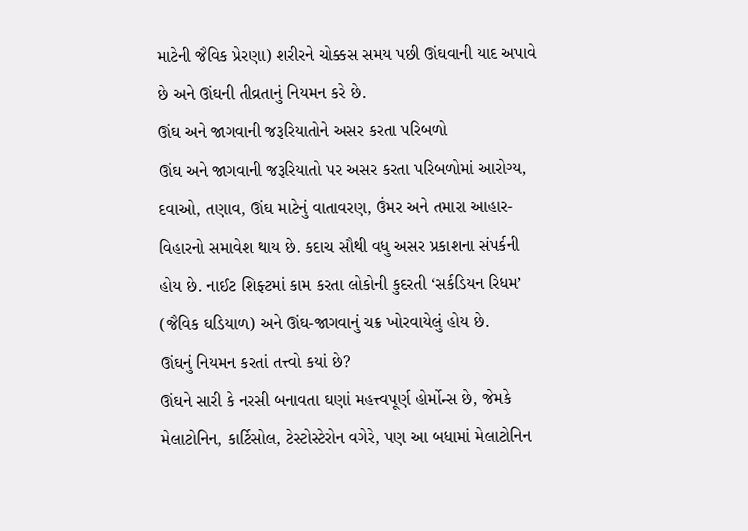માટેની જૈવિક પ્રેરણા) શરીરને ચોક્કસ સમય પછી ઊંઘવાની યાદ અપાવે છે અને ઊંઘની તીવ્રતાનું નિયમન કરે છે.
ઊંઘ અને જાગવાની જરૂરિયાતોને અસર કરતા પરિબળો
ઊંઘ અને જાગવાની જરૂરિયાતો પર અસર કરતા પરિબળોમાં આરોગ્ય, દવાઓ, તણાવ, ઊંઘ માટેનું વાતાવરણ, ઉંમર અને તમારા આહાર-વિહારનો સમાવેશ થાય છે. કદાચ સૌથી વધુ અસર પ્રકાશના સંપર્કની હોય છે. નાઈટ શિફ્ટમાં કામ કરતા લોકોની કુદરતી ‘સર્કડિયન રિધમ’ (જૈવિક ઘડિયાળ) અને ઊંઘ-જાગવાનું ચક્ર ખોરવાયેલું હોય છે.
ઊંઘનું નિયમન કરતાં તત્ત્વો કયાં છે?
ઊંઘને સારી કે નરસી બનાવતા ઘણાં મહત્ત્વપૂર્ણ હોર્મોન્સ છે, જેમકે મેલાટોનિન, કાર્ટિસોલ, ટેસ્ટોસ્ટેરોન વગેરે, પણ આ બધામાં મેલાટોનિન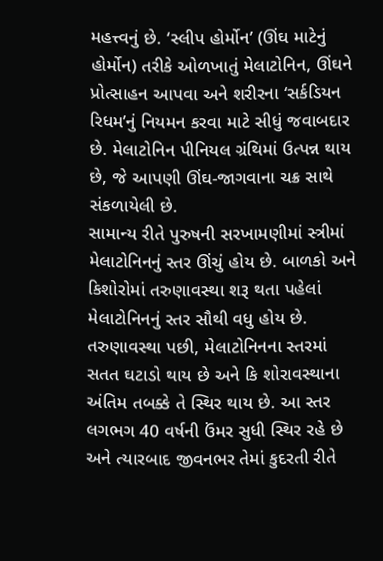મહત્ત્વનું છે. ‘સ્લીપ હોર્મોન’ (ઊંઘ માટેનું હોર્મોન) તરીકે ઓળખાતું મેલાટોનિન, ઊંઘને પ્રોત્સાહન આપવા અને શરીરના ‘સર્કડિયન રિધમ’નું નિયમન કરવા માટે સીધું જવાબદાર છે. મેલાટોનિન પીનિયલ ગ્રંથિમાં ઉત્પન્ન થાય છે, જે આપણી ઊંઘ-જાગવાના ચક્ર સાથે સંકળાયેલી છે.
સામાન્ય રીતે પુરુષની સરખામણીમાં સ્ત્રીમાં મેલાટોનિનનું સ્તર ઊંચું હોય છે. બાળકો અને કિશોરોમાં તરુણાવસ્થા શરૂ થતા પહેલાં મેલાટોનિનનું સ્તર સૌથી વધુ હોય છે. તરુણાવસ્થા પછી, મેલાટોનિનના સ્તરમાં સતત ઘટાડો થાય છે અને કિ શોરાવસ્થાના અંતિમ તબક્કે તે સ્થિર થાય છે. આ સ્તર લગભગ 40 વર્ષની ઉંમર સુધી સ્થિર રહે છે અને ત્યારબાદ જીવનભર તેમાં કુદરતી રીતે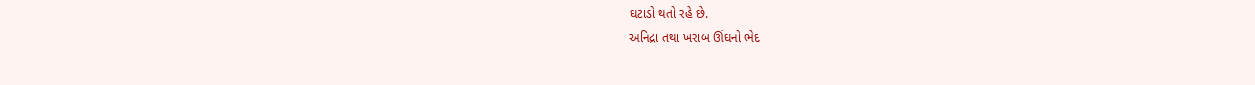ઘટાડો થતો રહે છે.
અનિદ્રા તથા ખરાબ ઊંઘનો ભેદ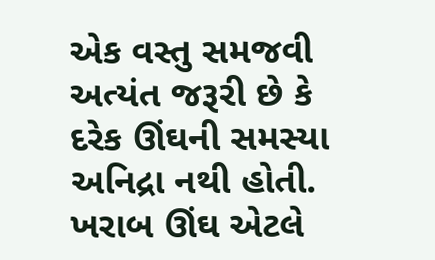એક વસ્તુ સમજવી અત્યંત જરૂરી છે કે દરેક ઊંઘની સમસ્યા અનિદ્રા નથી હોતી. ખરાબ ઊંઘ એટલે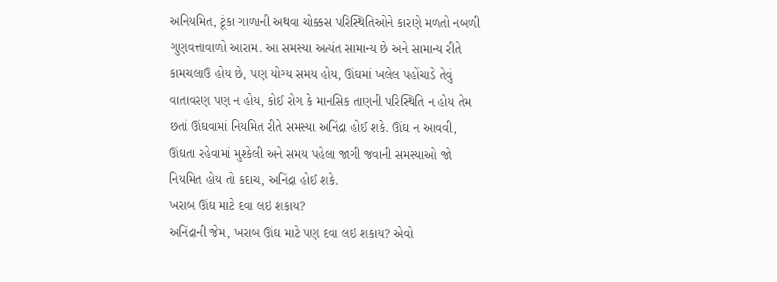અનિયમિત, ટૂંકા ગાળાની અથવા ચોક્કસ પરિસ્થિતિઓને કારણે મળતો નબળી ગુણવત્તાવાળો આરામ. આ સમસ્યા અત્યંત સામાન્ય છે અને સામાન્ય રીતે કામચલાઉ હોય છે, પણ યોગ્ય સમય હોય, ઊંઘમાં ખલેલ પહોંચાડે તેવું વાતાવરણ પણ ન હોય, કોઈ રોગ કે માનસિક તાણની પરિસ્થિતિ ન હોય તેમ છતાં ઊંઘવામાં નિયમિત રીતે સમસ્યા અનિંદ્રા હોઈ શકે. ઊંઘ ન આવવી, ઊંઘતા રહેવામાં મુશ્કેલી અને સમય પહેલા જાગી જવાની સમસ્યાઓ જો નિયમિત હોય તો કદાચ, અનિંદ્રા હોઈ શકે.
ખરાબ ઊંઘ માટે દવા લઇ શકાય?
અનિંદ્રાની જેમ, ખરાબ ઊંઘ માટે પણ દવા લઇ શકાય? એવો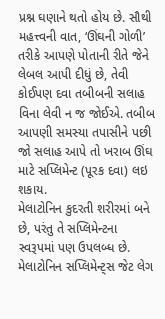પ્રશ્ન ઘણાને થતો હોય છે. સૌથી મહત્ત્વની વાત, ‘ઊંઘની ગોળી’ તરીકે આપણે પોતાની રીતે જેને લેબલ આપી દીધું છે, તેવી કોઈપણ દવા તબીબની સલાહ વિના લેવી ન જ જોઈએ. તબીબ આપણી સમસ્યા તપાસીને પછી જો સલાહ આપે તો ખરાબ ઊંઘ માટે સપ્લિમેન્ટ (પૂરક દવા) લઇ શકાય.
મેલાટોનિન કુદરતી શરીરમાં બને છે, પરંતુ તે સપ્લિમેન્ટના સ્વરૂપમાં પણ ઉપલબ્ધ છે. મેલાટોનિન સપ્લિમેન્ટ્સ જેટ લેગ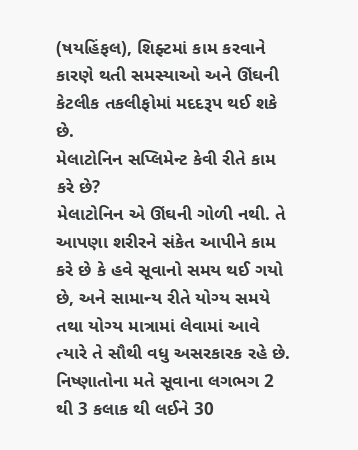(ષયહિંફલ), શિફ્ટમાં કામ કરવાને કારણે થતી સમસ્યાઓ અને ઊંઘની કેટલીક તકલીફોમાં મદદરૂપ થઈ શકે છે.
મેલાટોનિન સપ્લિમેન્ટ કેવી રીતે કામ કરે છે?
મેલાટોનિન એ ઊંઘની ગોળી નથી. તે આપણા શરીરને સંકેત આપીને કામ કરે છે કે હવે સૂવાનો સમય થઈ ગયો છે, અને સામાન્ય રીતે યોગ્ય સમયે તથા યોગ્ય માત્રામાં લેવામાં આવે ત્યારે તે સૌથી વધુ અસરકારક રહે છે. નિષ્ણાતોના મતે સૂવાના લગભગ 2 થી 3 કલાક થી લઈને 30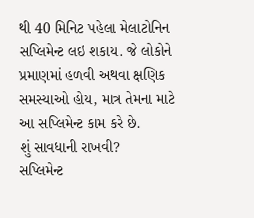થી 40 મિનિટ પહેલા મેલાટોનિન સપ્લિમેન્ટ લઇ શકાય. જે લોકોને પ્રમાણમાં હળવી અથવા ક્ષણિક સમસ્યાઓ હોય, માત્ર તેમના માટે આ સપ્લિમેન્ટ કામ કરે છે.
શું સાવધાની રાખવી?
સપ્લિમેન્ટ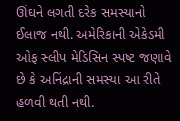ઊંઘને લગતી દરેક સમસ્યાનો ઈલાજ નથી. અમેરિકાની એકેડમી ઓફ સ્લીપ મેડિસિન સ્પષ્ટ જણાવે છે કે અનિંદ્રાની સમસ્યા આ રીતે હળવી થતી નથી.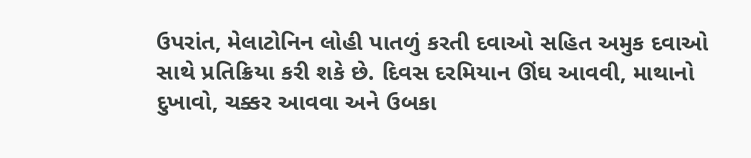ઉપરાંત, મેલાટોનિન લોહી પાતળું કરતી દવાઓ સહિત અમુક દવાઓ સાથે પ્રતિક્રિયા કરી શકે છે. દિવસ દરમિયાન ઊંઘ આવવી, માથાનો દુખાવો, ચક્કર આવવા અને ઉબકા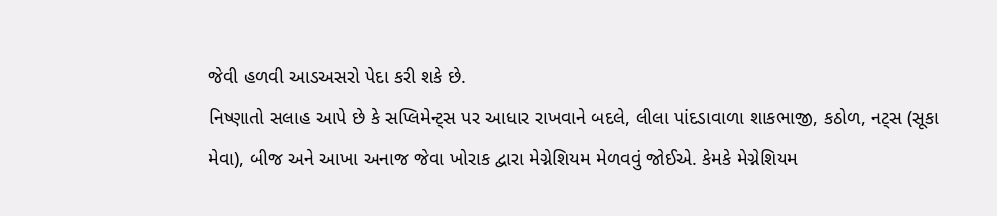જેવી હળવી આડઅસરો પેદા કરી શકે છે.
નિષ્ણાતો સલાહ આપે છે કે સપ્લિમેન્ટ્સ પર આધાર રાખવાને બદલે, લીલા પાંદડાવાળા શાકભાજી, કઠોળ, નટ્સ (સૂકા મેવા), બીજ અને આખા અનાજ જેવા ખોરાક દ્વારા મેગ્નેશિયમ મેળવવું જોઈએ. કેમકે મેગ્નેશિયમ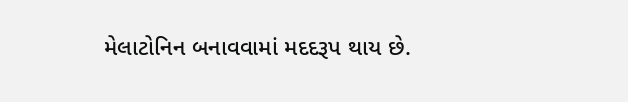મેલાટોનિન બનાવવામાં મદદરૂપ થાય છે.